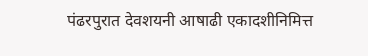पंढरपुरात देवशयनी आषाढी एकादशीनिमित्त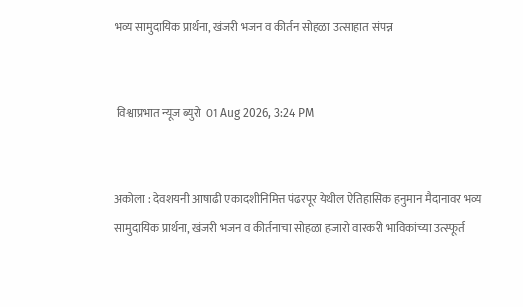भव्य सामुदायिक प्रार्थना, खंजरी भजन व कीर्तन सोहळा उत्साहात संपन्न


 विश्वाप्रभात न्यूज ब्युरो  01 Aug 2026, 3:24 PM


अकोला : देवशयनी आषाढी एकादशीनिमित्त पंढरपूर येथील ऐतिहासिक हनुमान मैदानावर भव्य सामुदायिक प्रार्थना, खंजरी भजन व कीर्तनाचा सोहळा हजारो वारकरी भाविकांच्या उत्स्फूर्त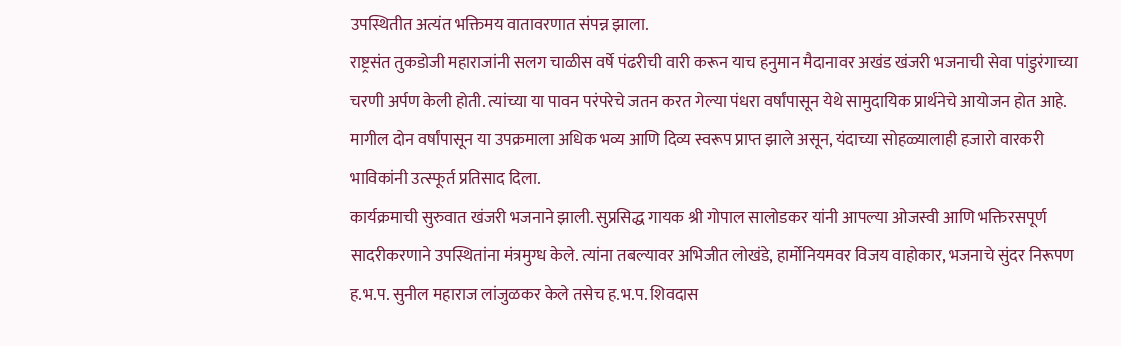उपस्थितीत अत्यंत भक्तिमय वातावरणात संपन्न झाला.
राष्ट्रसंत तुकडोजी महाराजांनी सलग चाळीस वर्षे पंढरीची वारी करून याच हनुमान मैदानावर अखंड खंजरी भजनाची सेवा पांडुरंगाच्या चरणी अर्पण केली होती. त्यांच्या या पावन परंपरेचे जतन करत गेल्या पंधरा वर्षांपासून येथे सामुदायिक प्रार्थनेचे आयोजन होत आहे. मागील दोन वर्षांपासून या उपक्रमाला अधिक भव्य आणि दिव्य स्वरूप प्राप्त झाले असून, यंदाच्या सोहळ्यालाही हजारो वारकरी भाविकांनी उत्स्फूर्त प्रतिसाद दिला.
कार्यक्रमाची सुरुवात खंजरी भजनाने झाली. सुप्रसिद्ध गायक श्री गोपाल सालोडकर यांनी आपल्या ओजस्वी आणि भक्तिरसपूर्ण सादरीकरणाने उपस्थितांना मंत्रमुग्ध केले. त्यांना तबल्यावर अभिजीत लोखंडे, हार्मोनियमवर विजय वाहोकार, भजनाचे सुंदर निरूपण  ह.भ.प. सुनील महाराज लांजुळकर केले तसेच ह.भ.प. शिवदास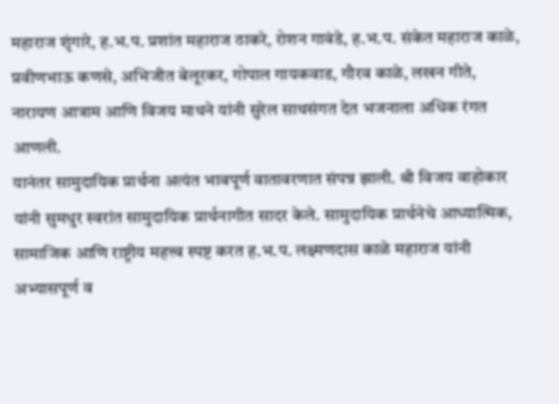महाराज शृंगारे, ह.भ.प. प्रशांत महाराज ठाकरे, रोशन गावंडे, ह.भ.प. संकेत महाराज काळे, प्रवीणभाऊ कणसे, अभिजीत बेलूरकर, गोपाल गायकवाड, गौरव काळे, लखन गीते, नारायण आत्राम आणि विजय माथने यांनी सुरेल साथसंगत देत भजनाला अधिक रंगत आणली.
यानंतर सामुदायिक प्रार्थना अत्यंत भावपूर्ण वातावरणात संपन्न झाली. श्री विजय वाहोकार यांनी सुमधुर स्वरांत सामुदायिक प्रार्थनागीत सादर केले. सामुदायिक प्रार्थनेचे आध्यात्मिक, सामाजिक आणि राष्ट्रीय महत्त्व स्पष्ट करत ह.भ.प. लक्ष्मणदास काळे महाराज यांनी अभ्यासपूर्ण व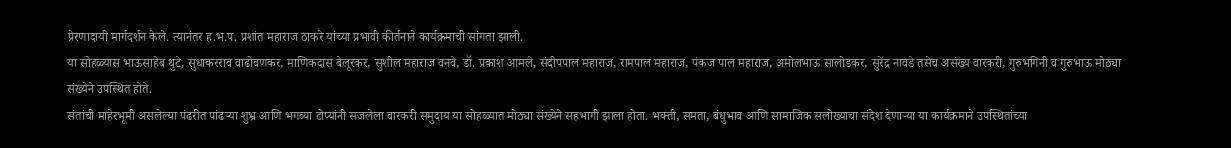प्रेरणादायी मार्गदर्शन केले. त्यानंतर ह.भ.प. प्रशांत महाराज ठाकरे यांच्या प्रभावी कीर्तनाने कार्यक्रमाची सांगता झाली.
या सोहळ्यास भाऊसाहेब थुटे, सुधाकरराव वाढोवणकर, माणिकदास बेलूरकर, सुशील महाराज वनवे, डॉ. प्रकाश आमले, संदीपपाल महाराज, रामपाल महाराज, पंकज पाल महाराज, अमोलभाऊ सालोडकर, सुरेंद्र नावडे तसेच असंख्य वारकरी, गुरुभगिनी व गुरुभाऊ मोठ्या संख्येने उपस्थित होते.
संतांची माहेरभूमी असलेल्या पंढरीत पांढऱ्या शुभ्र आणि भगव्या टोप्यांनी सजलेला वारकरी समुदाय या सोहळ्यात मोठ्या संख्येने सहभागी झाला होता. भक्ती, समता, बंधुभाव आणि सामाजिक सलोख्याचा संदेश देणाऱ्या या कार्यक्रमाने उपस्थितांच्या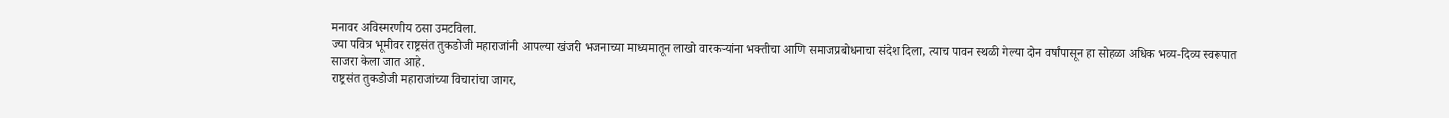मनावर अविस्मरणीय ठसा उमटविला.
ज्या पवित्र भूमीवर राष्ट्रसंत तुकडोजी महाराजांनी आपल्या खंजरी भजनाच्या माध्यमातून लाखो वारकऱ्यांना भक्तीचा आणि समाजप्रबोधनाचा संदेश दिला, त्याच पावन स्थळी गेल्या दोन वर्षांपासून हा सोहळा अधिक भव्य-दिव्य स्वरूपात साजरा केला जात आहे.
राष्ट्रसंत तुकडोजी महाराजांच्या विचारांचा जागर,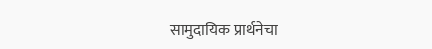सामुदायिक प्रार्थनेचा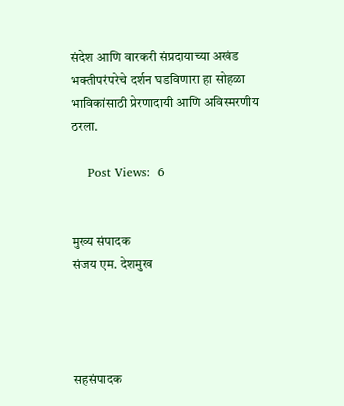संदेश आणि वारकरी संप्रदायाच्या अखंड भक्तीपरंपरेचे दर्शन घडविणारा हा सोहळा भाविकांसाठी प्रेरणादायी आणि अविस्मरणीय ठरला.

    Post Views:  6


मुख्य संपादक
संजय एम. देशमुख




सहसंपादक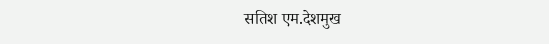सतिश एम.देशमुख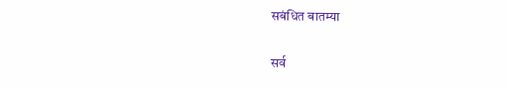सबंधित बातम्या

सर्व